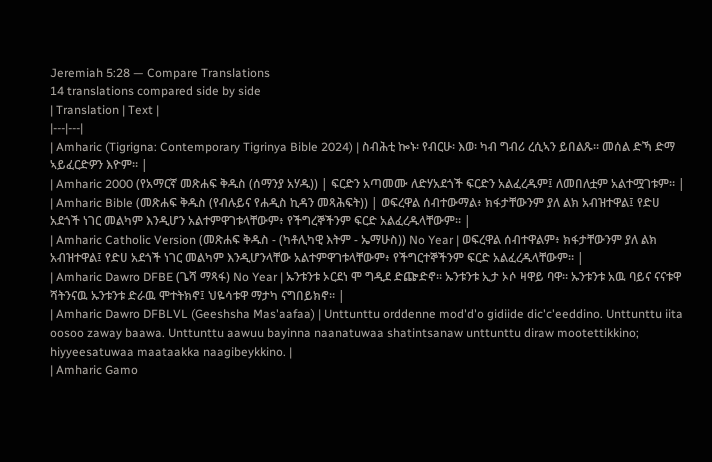Jeremiah 5:28 — Compare Translations
14 translations compared side by side
| Translation | Text |
|---|---|
| Amharic (Tigrigna: Contemporary Tigrinya Bible 2024) | ስብሕቲ ኰኑ፡ የብርሁ፡ እወ፡ ካብ ግብሪ ረሲኣን ይበልጹ። መሰል ድኻ ድማ ኣይፈርድዎን እዮም። |
| Amharic 2000 (የአማርኛ መጽሐፍ ቅዱስ (ሰማንያ አሃዱ)) | ፍርድን አጣመሙ ለድሃአደጎች ፍርድን አልፈረዱም፤ ለመበለቷም አልተሟገቱም። |
| Amharic Bible (መጽሐፍ ቅዱስ (የብሉይና የሐዲስ ኪዳን መጻሕፍት)) | ወፍረዋል ሰብተውማል፥ ክፋታቸውንም ያለ ልክ አብዝተዋል፤ የድሀ አደጎች ነገር መልካም እንዲሆን አልተምዋገቱላቸውም፥ የችግረኞችንም ፍርድ አልፈረዱላቸውም። |
| Amharic Catholic Version (መጽሐፍ ቅዱስ - (ካቶሊካዊ እትም - ኤማሁስ)) No Year | ወፍረዋል ሰብተዋልም፥ ክፋታቸውንም ያለ ልክ አብዝተዋል፤ የድሀ አደጎች ነገር መልካም እንዲሆንላቸው አልተምዋገቱላቸውም፥ የችግርተኞችንም ፍርድ አልፈረዱላቸውም። |
| Amharic Dawro DFBE (ጌሻ ማጻፋ) No Year | ኡንቱንቱ ኦርደነ ሞ ግዲደ ድጬድኖ። ኡንቱንቱ ኢታ ኦሶ ዛዋይ ባዋ። ኡንቱንቱ አዉ ባይና ናናቱዋ ሻትንናዉ ኡንቱንቱ ድራዉ ሞተትክኖ፤ ህዬሳቱዋ ማታካ ናግበይክኖ። |
| Amharic Dawro DFBLVL (Geeshsha Mas'aafaa) | Unttunttu orddenne mod'd'o gidiide dic'c'eeddino. Unttunttu iita oosoo zaway baawa. Unttunttu aawuu bayinna naanatuwaa shatintsanaw unttunttu diraw mootettikkino; hiyyeesatuwaa maataakka naagibeykkino. |
| Amharic Gamo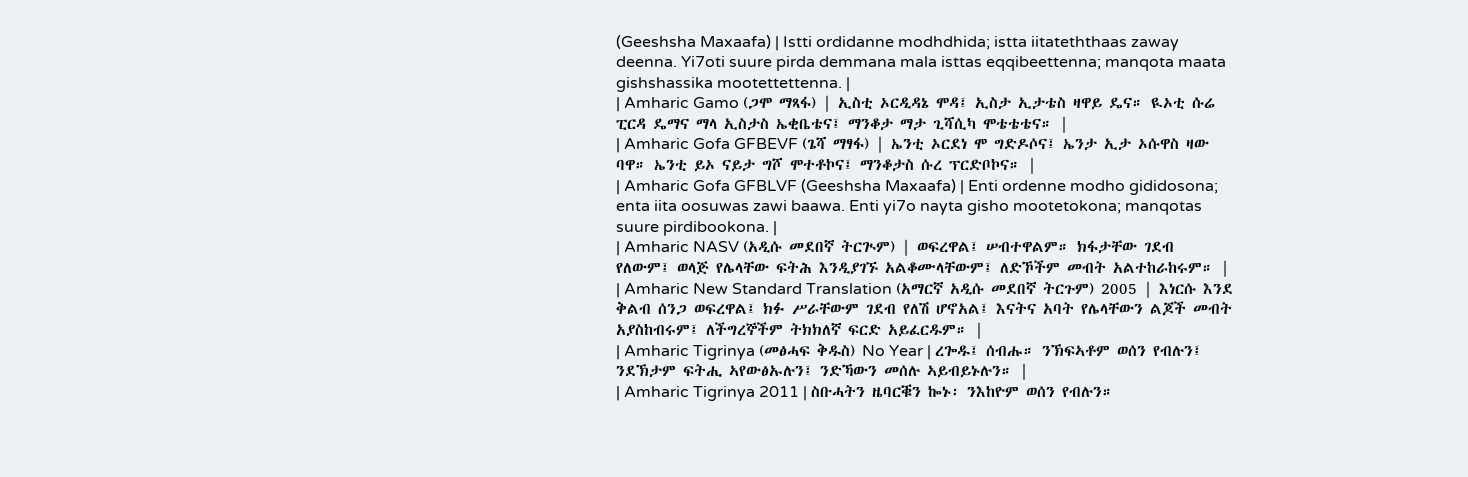(Geeshsha Maxaafa) | Istti ordidanne modhdhida; istta iitateththaas zaway deenna. Yi7oti suure pirda demmana mala isttas eqqibeettenna; manqota maata gishshassika mootettettenna. |
| Amharic Gamo (ጋሞ ማጻፋ) | ኢስቲ ኦርዲዳኔ ሞዳ፤ ኢስታ ኢታቴስ ዛዋይ ዴና። ዪኦቲ ሱሬ ፒርዳ ዴማና ማላ ኢስታስ ኤቂቤቴና፤ ማንቆታ ማታ ጊሻሲካ ሞቴቴቴና። |
| Amharic Gofa GFBEVF (ጌሻ ማፃፋ) | ኤንቲ ኦርደነ ሞ ግድዶሶና፤ ኤንታ ኢታ ኦሱዋስ ዛው ባዋ። ኤንቲ ይኦ ናይታ ግሾ ሞተቶኮና፤ ማንቆታስ ሱረ ፕርድቦኮና። |
| Amharic Gofa GFBLVF (Geeshsha Maxaafa) | Enti ordenne modho gididosona; enta iita oosuwas zawi baawa. Enti yi7o nayta gisho mootetokona; manqotas suure pirdibookona. |
| Amharic NASV (አዲሱ መደበኛ ትርጒም) | ወፍረዋል፤ ሠብተዋልም። ክፋታቸው ገደብ የለውም፤ ወላጅ የሌላቸው ፍትሕ እንዲያገኙ አልቆሙላቸውም፤ ለድኾችም መብት አልተከራከሩም። |
| Amharic New Standard Translation (አማርኛ አዲሱ መደበኛ ትርጉም) 2005 | እነርሱ እንደ ቅልብ ሰንጋ ወፍረዋል፤ ክፉ ሥራቸውም ገደብ የለሽ ሆኖአል፤ እናትና አባት የሌላቸውን ልጆች መብት አያስከብሩም፤ ለችግረኞችም ትክክለኛ ፍርድ አይፈርዱም። |
| Amharic Tigrinya (መፅሓፍ ቅዱስ) No Year | ረጐዱ፤ ሰብሑ። ንኽፍኣቶም ወሰን የብሉን፤ ንደኽታም ፍትሒ ኣየውፅኡሉን፤ ንድኻውን መሰሉ ኣይብይኑሉን። |
| Amharic Tigrinya 2011 | ስቡሓትን ዜባርቑን ኰኑ፡ ንእከዮም ወሰን የብሉን።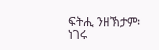ፍትሒ ንዘኽታም፡ ነገሩ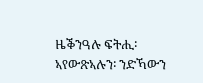ዜቕንዓሉ ፍትሒ፡ ኣየውጽኣሉን፡ ንድኻውን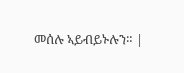መሰሉ ኣይብይኑሉን። |